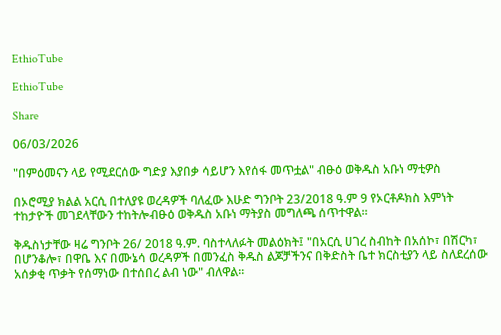EthioTube

EthioTube

Share

06/03/2026

"በምዕመናን ላይ የሚደርሰው ግድያ እያበቃ ሳይሆን እየሰፋ መጥቷል" ብፁዕ ወቅዱስ አቡነ ማቲዎስ

በኦሮሚያ ክልል አርሲ በተለያዩ ወረዳዎች ባለፈው እሁድ ግንቦት 23/2018 ዓ.ም 9 የኦርቶዶክስ እምነት ተከታዮች መገደላቸውን ተከትሎብፁዕ ወቅዱስ አቡነ ማትያስ መግለጫ ሰጥተዋል።

ቅዱስነታቸው ዛሬ ግንቦት 26/ 2018 ዓ.ም. ባስተላለፉት መልዕክት፤ "በአርሲ ሀገረ ስብከት በአሰኮ፣ በሽርካ፣ በሆንቆሎ፣ በዋቤ እና በሙኔሳ ወረዳዎች በመንፈስ ቅዱስ ልጆቻችንና በቅድስት ቤተ ክርስቲያን ላይ ስለደረሰው አሰቃቂ ጥቃት የሰማነው በተሰበረ ልብ ነው" ብለዋል።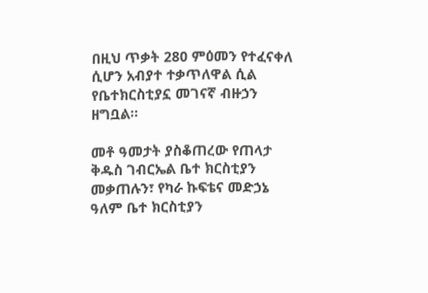በዚህ ጥቃት 280 ምዕመን የተፈናቀለ ሲሆን አብያተ ተቃጥለዋል ሲል የቤተክርስቲያኗ መገናኛ ብዙኃን ዘግቧል።

መቶ ዓመታት ያስቆጠረው የጠላታ ቅዱስ ገብርኤል ቤተ ክርስቲያን መቃጠሉን፣ የካራ ኩፍቴና መድኃኔ ዓለም ቤተ ክርስቲያን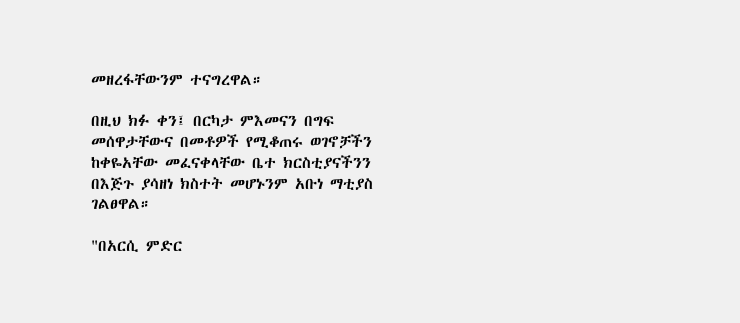መዘረፋቸውንም ተናግረዋል።

በዚህ ክፉ ቀን፤ በርካታ ምእመናን በግፍ መሰዋታቸውና በመቶዎች የሚቆጠሩ ወገኖቻችን ከቀዬአቸው መፈናቀላቸው ቤተ ክርስቲያናችንን በእጅጉ ያሳዘነ ክስተት መሆኑንም አቡነ ማቲያስ ገልፀዋል።

"በአርሲ ምድር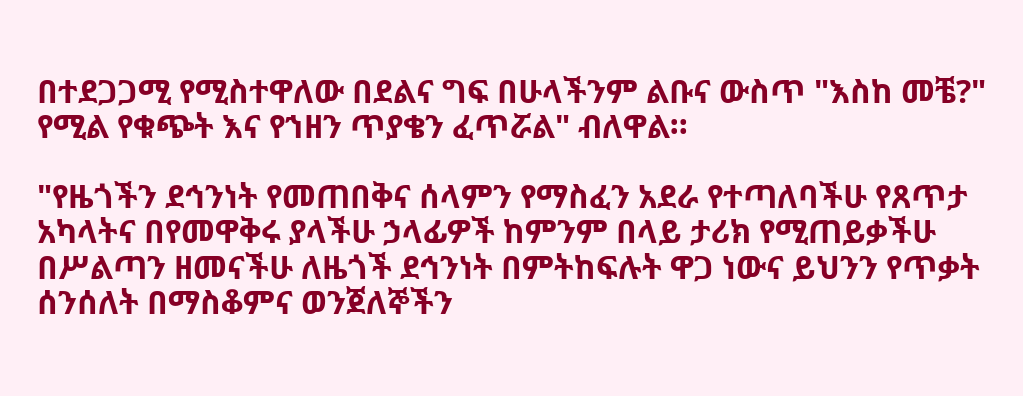በተደጋጋሚ የሚስተዋለው በደልና ግፍ በሁላችንም ልቡና ውስጥ "እስከ መቼ?" የሚል የቁጭት እና የኀዘን ጥያቄን ፈጥሯል" ብለዋል።

"የዜጎችን ደኅንነት የመጠበቅና ሰላምን የማስፈን አደራ የተጣለባችሁ የጸጥታ አካላትና በየመዋቅሩ ያላችሁ ኃላፊዎች ከምንም በላይ ታሪክ የሚጠይቃችሁ በሥልጣን ዘመናችሁ ለዜጎች ደኅንነት በምትከፍሉት ዋጋ ነውና ይህንን የጥቃት ሰንሰለት በማስቆምና ወንጀለኞችን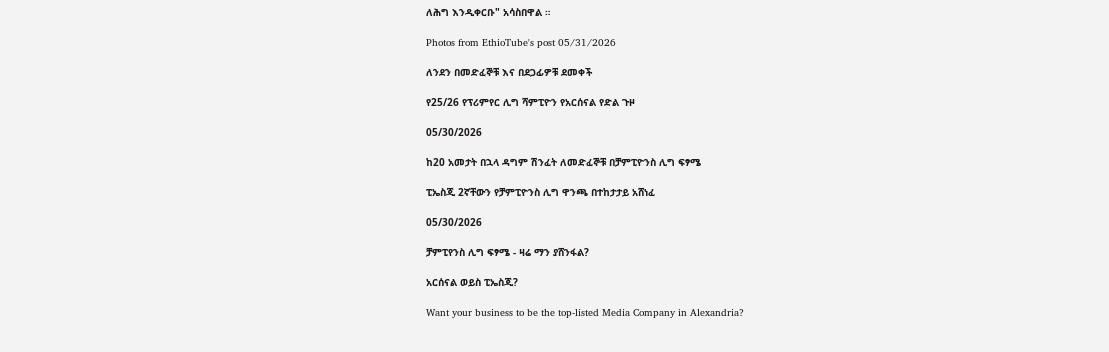ለሕግ እንዲቀርቡ" አሳስበዋል ።

Photos from EthioTube's post 05/31/2026

ለንደን በመድፈኞቹ እና በደጋፊዎቹ ደመቀች

የ25/26 የፕሪምየር ሊግ ሻምፒዮን የአርሰናል የድል ጉዞ

05/30/2026

ከ20 አመታት በኋላ ዳግም ሽንፈት ለመድፈኞቹ በቻምፒዮንስ ሊግ ፍፃሜ

ፒኤስጂ 2ኛቸውን የቻምፒዮንስ ሊግ ዋንጫ በተከታታይ አሸነፈ

05/30/2026

ቻምፒየንስ ሊግ ፍፃሜ - ዛሬ ማን ያሸንፋል?

አርሰናል ወይስ ፒኤስጂ?

Want your business to be the top-listed Media Company in Alexandria?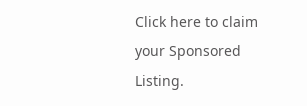Click here to claim your Sponsored Listing.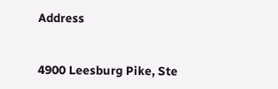Address


4900 Leesburg Pike, Ste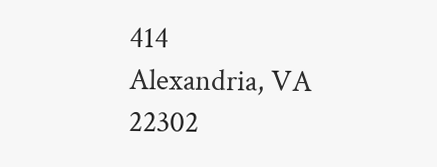414
Alexandria, VA
22302